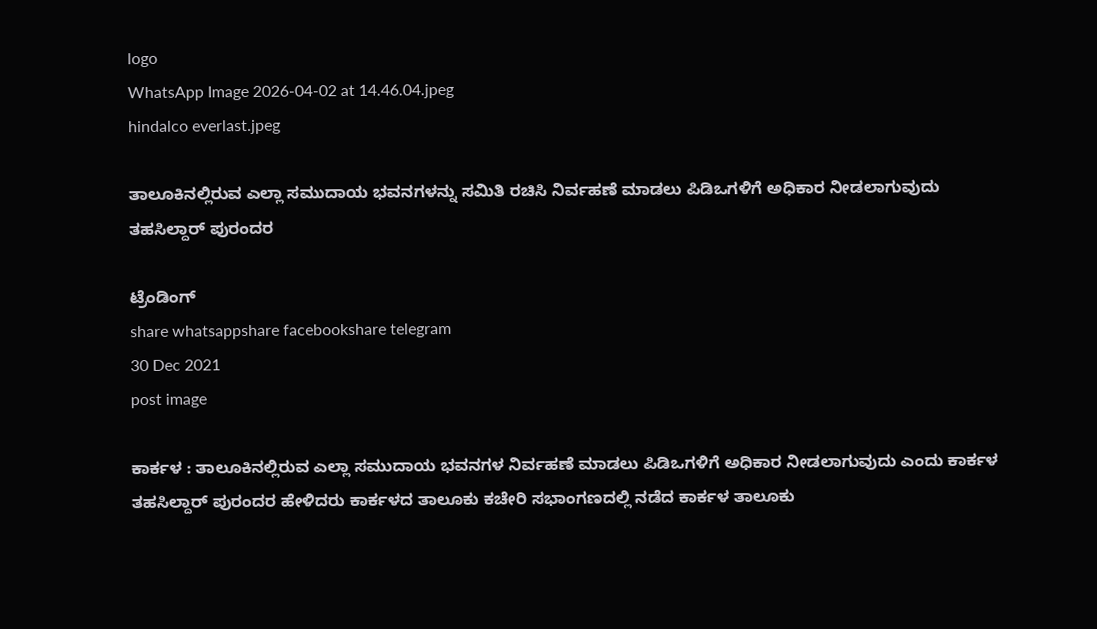logo
WhatsApp Image 2026-04-02 at 14.46.04.jpeg
hindalco everlast.jpeg

ತಾಲೂಕಿನಲ್ಲಿರುವ ಎಲ್ಲಾ ಸಮುದಾಯ ಭವನಗಳನ್ನು ಸಮಿತಿ ರಚಿಸಿ ನಿರ್ವಹಣೆ ಮಾಡಲು ಪಿಡಿಒಗಳಿಗೆ ಅಧಿಕಾರ ನೀಡಲಾಗುವುದು ತಹಸಿಲ್ದಾರ್ ಪುರಂದರ

ಟ್ರೆಂಡಿಂಗ್
share whatsappshare facebookshare telegram
30 Dec 2021
post image

ಕಾರ್ಕಳ : ತಾಲೂಕಿನಲ್ಲಿರುವ ಎಲ್ಲಾ ಸಮುದಾಯ ಭವನಗಳ ನಿರ್ವಹಣೆ ಮಾಡಲು ಪಿಡಿಒಗಳಿಗೆ ಅಧಿಕಾರ ನೀಡಲಾಗುವುದು ಎಂದು ಕಾರ್ಕಳ ತಹಸಿಲ್ದಾರ್ ಪುರಂದರ ಹೇಳಿದರು ಕಾರ್ಕಳದ ತಾಲೂಕು ಕಚೇರಿ ಸಭಾಂಗಣದಲ್ಲಿ ನಡೆದ ಕಾರ್ಕಳ ತಾಲೂಕು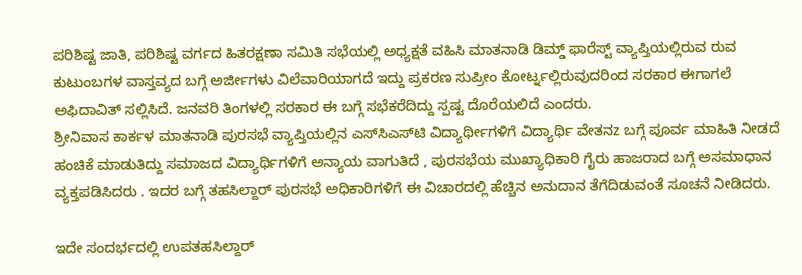ಪರಿಶಿಷ್ಟ ಜಾತಿ, ಪರಿಶಿಷ್ಟ ವರ್ಗದ ಹಿತರಕ್ಷಣಾ ಸಮಿತಿ ಸಭೆಯಲ್ಲಿ ಅಧ್ಯಕ್ಷತೆ ವಹಿಸಿ ಮಾತನಾಡಿ ಡಿಮ್ಡ್ ಫಾರೆಸ್ಟ್ ವ್ಯಾಪ್ತಿಯಲ್ಲಿರುವ ರುವ ಕುಟುಂಬಗಳ ವಾಸ್ತವ್ಯದ ಬಗ್ಗೆ ಅರ್ಜೀಗಳು ವಿಲೆವಾರಿಯಾಗದೆ ಇದ್ದು ಪ್ರಕರಣ ಸುಪ್ರೀಂ ಕೋರ್ಟ್ನಲ್ಲಿರುವುದರಿಂದ ಸರಕಾರ ಈಗಾಗಲೆ ಅಫಿದಾವಿತ್ ಸಲ್ಲಿಸಿದೆ. ಜನವರಿ ತಿಂಗಳಲ್ಲಿ ಸರಕಾರ ಈ ಬಗ್ಗೆ ಸಭೆಕರೆದಿದ್ದು ಸ್ಪಷ್ಟ ದೊರೆಯಲಿದೆ ಎಂದರು.
ಶ್ರೀನಿವಾಸ ಕಾರ್ಕಳ ಮಾತನಾಡಿ ಪುರಸಭೆ ವ್ಯಾಪ್ತಿಯಲ್ಲಿನ ಎಸ್‌ಸಿಎಸ್‌ಟಿ ವಿದ್ಯಾರ್ಥೀಗಳಿಗೆ ವಿದ್ಯಾರ್ಥಿ ವೇತನz ಬಗ್ಗೆ ಪೂರ್ವ ಮಾಹಿತಿ ನೀಡದೆ ಹಂಚಿಕೆ ಮಾಡುತಿದ್ದು ಸಮಾಜದ ವಿದ್ಯಾರ್ಥಿಗಳಿಗೆ ಅನ್ಯಾಯ ವಾಗುತಿದೆ , ಪುರಸಭೆಯ ಮುಖ್ಯಾಧಿಕಾರಿ ಗೈರು ಹಾಜರಾದ ಬಗ್ಗೆ ಅಸಮಾಧಾನ ವ್ಯಕ್ತಪಡಿಸಿದರು . ಇದರ ಬಗ್ಗೆ ತಹಸಿಲ್ದಾರ್ ಪುರಸಭೆ ಅಧಿಕಾರಿಗಳಿಗೆ ಈ ವಿಚಾರದಲ್ಲಿ ಹೆಚ್ಚಿನ ಅನುದಾನ ತೆಗೆದಿಡುವಂತೆ ಸೂಚನೆ ನೀಡಿದರು.

ಇದೇ ಸಂದರ್ಭದಲ್ಲಿ ಉಪತಹಸಿಲ್ದಾರ್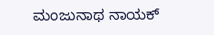ಮಂಜುನಾಥ ನಾಯಕ್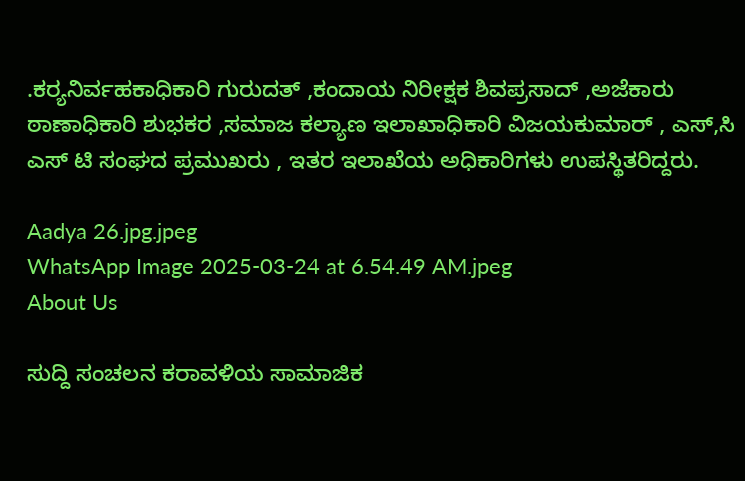.ಕರ‍್ಯನಿರ್ವಹಕಾಧಿಕಾರಿ ಗುರುದತ್ ,ಕಂದಾಯ ನಿರೀಕ್ಷಕ ಶಿವಪ್ರಸಾದ್ ,ಅಜೆಕಾರು ಠಾಣಾಧಿಕಾರಿ ಶುಭಕರ ,ಸಮಾಜ ಕಲ್ಯಾಣ ಇಲಾಖಾಧಿಕಾರಿ ವಿಜಯಕುಮಾರ್ , ಎಸ್,ಸಿ ಎಸ್ ಟಿ ಸಂಘದ ಪ್ರಮುಖರು , ಇತರ ಇಲಾಖೆಯ ಅಧಿಕಾರಿಗಳು ಉಪಸ್ಥಿತರಿದ್ದರು.

Aadya 26.jpg.jpeg
WhatsApp Image 2025-03-24 at 6.54.49 AM.jpeg
About Us

ಸುದ್ದಿ ಸಂಚಲನ ಕರಾವಳಿಯ ಸಾಮಾಜಿಕ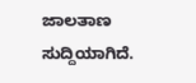ಜಾಲತಾಣ ಸುದ್ದಿಯಾಗಿದೆ.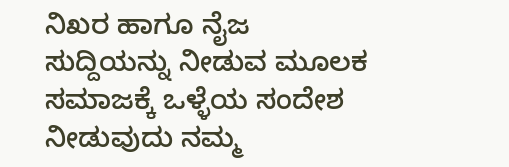ನಿಖರ ಹಾಗೂ ನೈಜ ಸುದ್ದಿಯನ್ನು ನೀಡುವ ಮೂಲಕ ಸಮಾಜಕ್ಕೆ ಒಳ್ಳೆಯ ಸಂದೇಶ ನೀಡುವುದು ನಮ್ಮ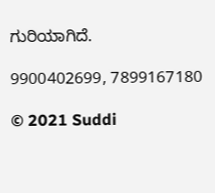ಗುರಿಯಾಗಿದೆ.

9900402699, 7899167180

© 2021 Suddi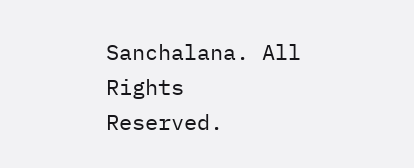Sanchalana. All Rights Reserved.